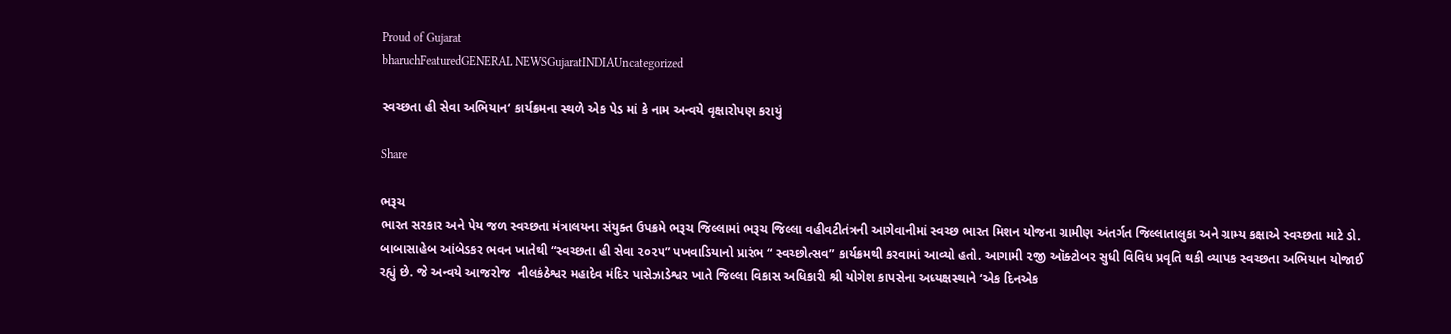Proud of Gujarat
bharuchFeaturedGENERAL NEWSGujaratINDIAUncategorized

સ્વચ્છતા હી સેવા અભિયાન‘ કાર્યક્રમના સ્થળે એક પેડ માં કે નામ અન્વયે વૃક્ષારોપણ કરાયું

Share

ભરૂચ
ભારત સરકાર અને પેય જળ સ્વચ્છતા મંત્રાલયના સંયુક્ત ઉપક્રમે ભરૂચ જિલ્લામાં ભરૂચ જિલ્લા વહીવટીતંત્રની આગેવાનીમાં સ્વચ્છ ભારત મિશન યોજના ગ્રામીણ અંતર્ગત જિલ્લાતાલુકા અને ગ્રામ્ય કક્ષાએ સ્વચ્છતા માટે ડો. બાબાસાહેબ આંબેડકર ભવન ખાતેથી “સ્વચ્છતા હી સેવા ૨૦૨૫” પખવાડિયાનો પ્રારંભ “ સ્વચ્છોત્સવ” કાર્યક્રમથી કરવામાં આવ્યો હતો. આગામી ૨જી ઑક્ટોબર સુધી વિવિધ પ્રવૃતિ થકી વ્યાપક સ્વચ્છતા અભિયાન યોજાઈ રહ્યું છે. જે અન્વયે આજરોજ  નીલકંઠેશ્વર મહાદેવ મંદિર પાસેઝાડેશ્વર ખાતે જિલ્લા વિકાસ અધિકારી શ્રી યોગેશ કાપસેના અધ્યક્ષસ્થાને ‘એક દિનએક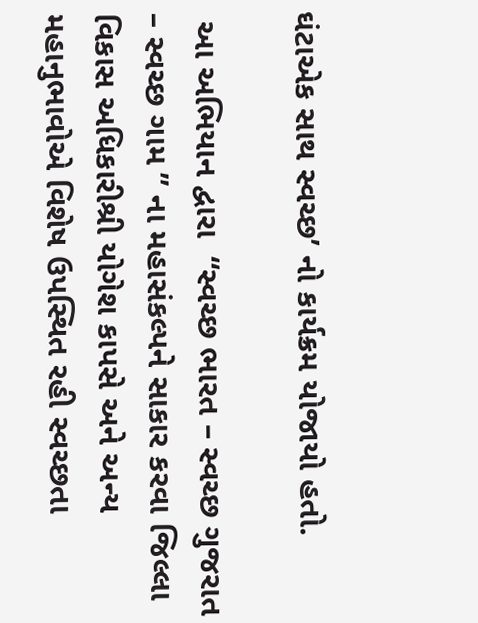ઘંટાએક સાથ સ્વચ્છ’ નો કાર્યક્રમ યોજાયો હતો.

 આ અભિયાન દ્વારા  “સ્વચ્છ ભારત – સ્વચ્છ ગુજરાત – સ્વચ્છ ગામ ” ના મહાસંકલ્પને સાકાર કરવા જિલ્લા વિકાસ અધિકારીશ્રી યોગેશ કાપસે અને અન્ય મહાનુભાવોએ વિશેષ ઉપસ્થિત રહી સ્વચ્છતા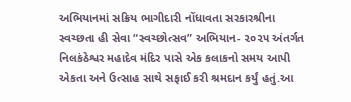અભિયાનમાં સક્રિય ભાગીદારી નોંધાવતા સરકારશ્રીના સ્વચ્છતા હી સેવા “સ્વચ્છોત્સવ” અભિયાન- ૨૦૨૫ અંતર્ગત નિલકંઠેશ્વર મહાદેવ મંદિર પાસે એક કલાકનો સમય આપી એકતા અને ઉત્સાહ સાથે સફાઈ કરી શ્રમદાન કર્યું હતું.આ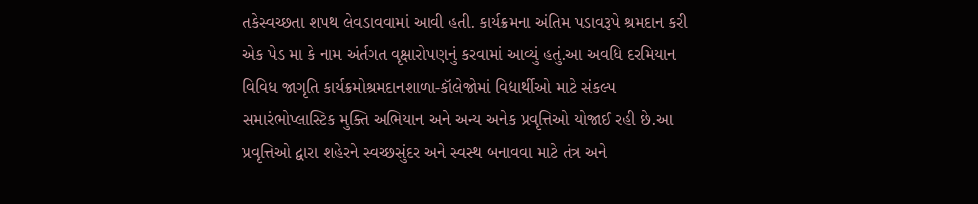તકેસ્વચ્છતા શપથ લેવડાવવામાં આવી હતી. કાર્યક્રમના અંતિમ પડાવરૂપે શ્રમદાન કરી એક પેડ મા કે નામ અંર્તગત વૃક્ષારોપણનું કરવામાં આવ્યું હતું.આ અવધિ દરમિયાન વિવિધ જાગૃતિ કાર્યક્રમોશ્રમદાનશાળા-કૉલેજોમાં વિદ્યાર્થીઓ માટે સંકલ્પ સમારંભોપ્લાસ્ટિક મુક્તિ અભિયાન અને અન્ય અનેક પ્રવૃત્તિઓ યોજાઈ રહી છે.આ પ્રવૃત્તિઓ દ્વારા શહેરને સ્વચ્છસુંદર અને સ્વસ્થ બનાવવા માટે તંત્ર અને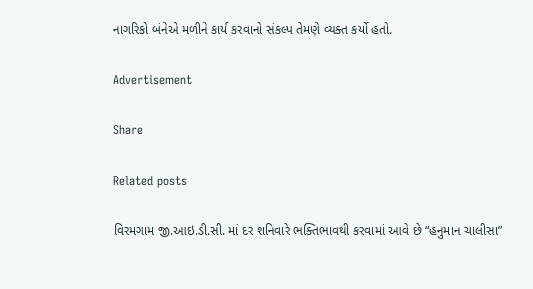નાગરિકો બંનેએ મળીને કાર્ય કરવાનો સંકલ્પ તેમણે વ્યક્ત કર્યો હતો.

Advertisement

Share

Related posts

વિરમગામ જી.આઇ.ડી.સી. માં દર શનિવારે ભક્તિભાવથી કરવામાં આવે છે “હનુમાન ચાલીસા”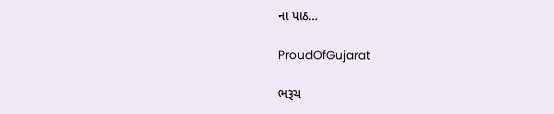ના પાઠ…

ProudOfGujarat

ભરૂચ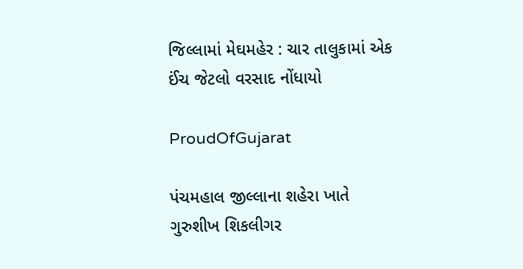જિલ્લામાં મેઘમહેર : ચાર તાલુકામાં એક ઈંચ જેટલો વરસાદ નોંધાયો

ProudOfGujarat

પંચમહાલ જીલ્લાના શહેરા ખાતે ગુરુશીખ શિકલીગર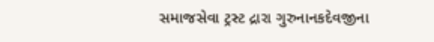સમાજસેવા ટ્રસ્ટ દ્રારા ગુરુનાનકદેવજીના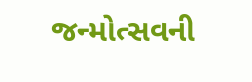જન્મોત્સવની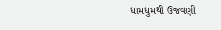ધામધુમથી ઉજવણી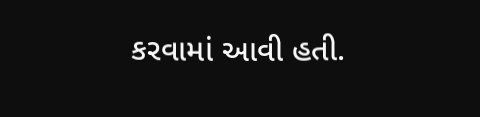કરવામાં આવી હતી.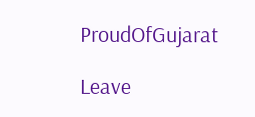ProudOfGujarat

Leave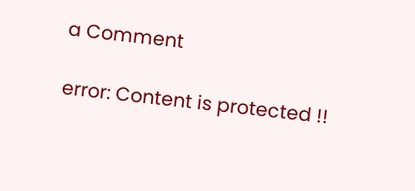a Comment

error: Content is protected !!